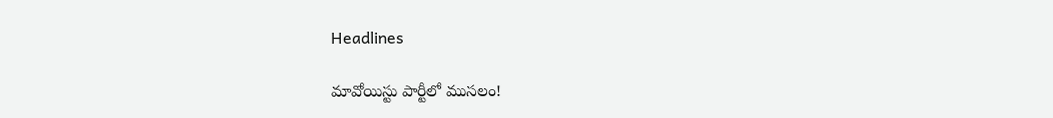Headlines

మావోయిస్టు పార్టీలో ముసలం!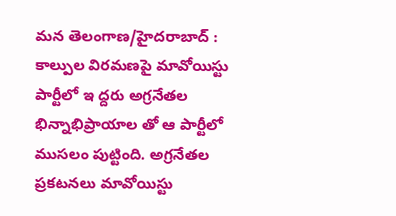మన తెలంగాణ/హైదరాబాద్ : కాల్పుల విరమణపై మావోయిస్టు పార్టీలో ఇ ద్దరు అగ్రనేతల భిన్నాభిప్రాయాల తో ఆ పార్టీలో ముసలం పుట్టింది. అగ్రనేతల ప్రకటనలు మావోయిస్టు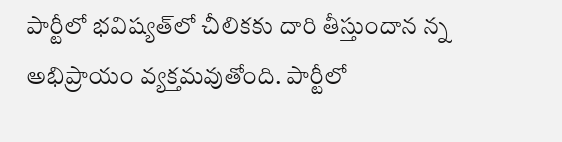పార్టీలో భవిష్యత్‌లో చీలికకు దారి తీస్తుందాన న్న అభిప్రాయం వ్యక్తమవుతోంది. పార్టీలో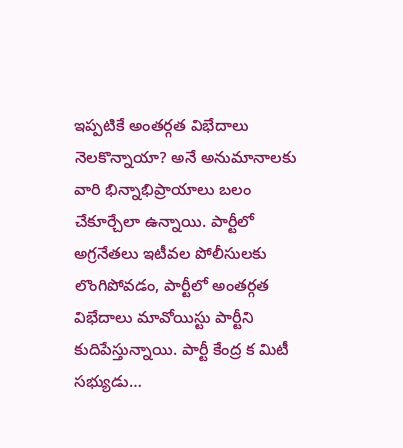ఇప్పటికే అంతర్గత విభేదాలు నెలకొన్నాయా? అనే అనుమానాలకు వారి భిన్నాభిప్రాయాలు బలం చేకూర్చేలా ఉన్నాయి. పార్టీలో అగ్రనేతలు ఇటీవల పోలీసులకు లొంగిపోవడం, పార్టీలో అంతర్గత విభేదాలు మావోయిస్టు పార్టీని కుదిపేస్తున్నాయి. పార్టీ కేంద్ర క మిటీ సభ్యుడు…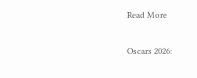Read More

Oscars 2026: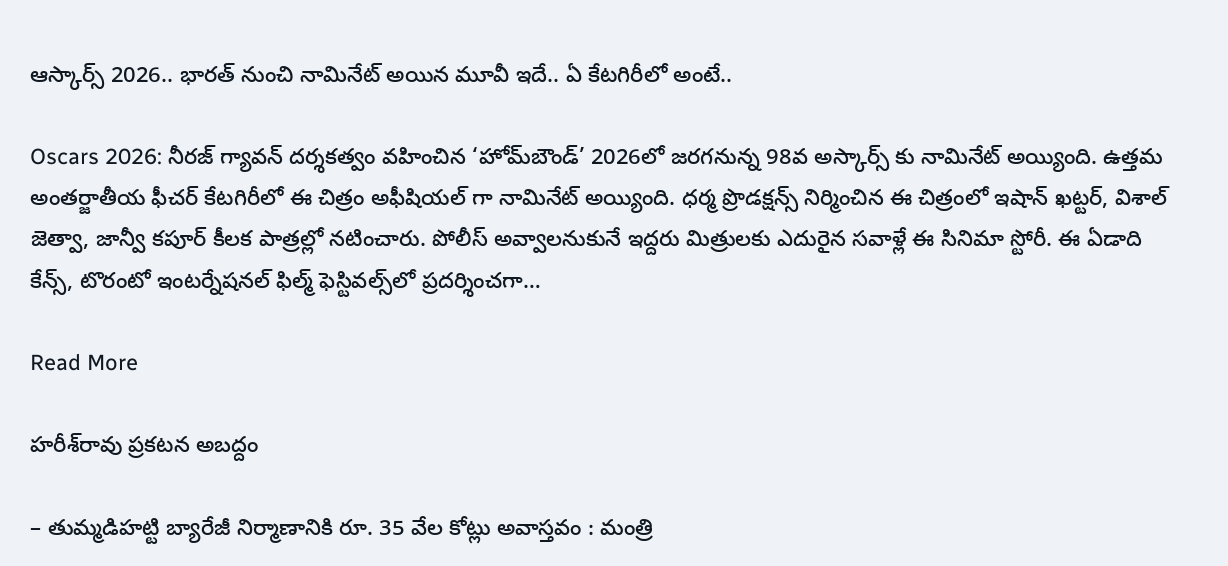ఆస్కార్స్ 2026.. భారత్ నుంచి నామినేట్ అయిన మూవీ ఇదే.. ఏ కేటగిరీలో అంటే..

Oscars 2026: నీరజ్ గ్యావన్ దర్శకత్వం వహించిన ‘హోమ్‌బౌండ్’ 2026లో జరగనున్న 98వ అస్కార్స్ కు నామినేట్ అయ్యింది. ఉత్తమ అంతర్జాతీయ ఫీచర్ కేటగిరీలో ఈ చిత్రం అఫీషియల్ గా నామినేట్ అయ్యింది. ధర్మ ప్రొడక్షన్స్ నిర్మించిన ఈ చిత్రంలో ఇషాన్ ఖట్టర్, విశాల్ జెత్వా, జాన్వీ కపూర్ కీలక పాత్రల్లో నటించారు. పోలీస్ అవ్వాలనుకునే ఇద్దరు మిత్రులకు ఎదురైన సవాళ్లే ఈ సినిమా స్టోరీ. ఈ ఏడాది కేన్స్‌, టొరంటో ఇంటర్నేషనల్ ఫిల్మ్ ఫెస్టివల్స్‌లో ప్రదర్శించగా…

Read More

హరీశ్‌రావు ప్రకటన అబద్దం

– తుమ్మడిహట్టి బ్యారేజీ నిర్మాణానికి రూ. 35 వేల కోట్లు అవాస్తవం : మంత్రి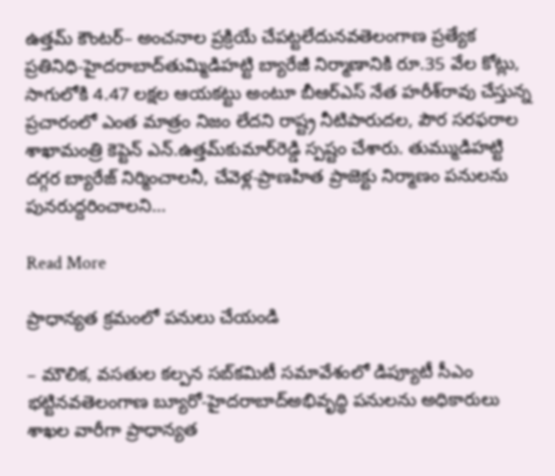ఉత్తమ్‌ కౌంటర్‌– అంచనాల ప్రక్రియే చేపట్టలేదునవతెలంగాణ ప్రత్యేక ప్రతినిధి-హైదరాబాద్‌తుమ్మిడిహట్టి బ్యారేజీ నిర్మాణానికి రూ.35 వేల కోట్లు, సాగులోకి 4.47 లక్షల ఆయకట్టు అంటూ బీఆర్‌ఎస్‌ నేత హరీశ్‌రావు చేస్తున్న ప్రచారంలో ఎంత మాత్రం నిజం లేదని రాష్ట్ర నీటిపారుదల, పౌర సరఫరాల శాఖామంత్రి కెప్టెన్‌ ఎన్‌.ఉత్తమ్‌కుమార్‌రెడ్డి స్పష్టం చేశారు. తుమ్ముడిహట్టి దగ్గర బ్యారేజ్‌ నిర్మించాలనీ, చేవెళ్ల-ప్రాణహిత ప్రాజెక్టు నిర్మాణం పనులను పునరుద్దరించాలని…

Read More

ప్రాధాన్యత క్రమంలో పనులు చేయండి

– మౌలిక, వసతుల కల్పన సబ్‌కమిటీ సమావేశంలో డిప్యూటీ సీఎం భట్టినవతెలంగాణ బ్యూరో-హైదరాబాద్‌అభివృద్ధి పనులను అధికారులు శాఖల వారీగా ప్రాధాన్యత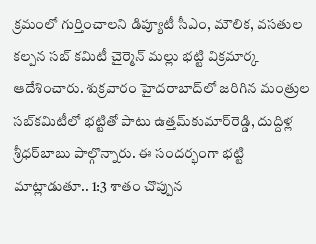క్రమంలో గుర్తించాలని డిప్యూటీ సీఎం, మౌలిక, వసతుల కల్పన సబ్‌ కమిటీ చైర్మెన్‌ మల్లు భట్టి విక్రమార్క ఆదేశించారు. శుక్రవారం హైదరాబాద్‌లో జరిగిన మంత్రుల సబ్‌కమిటీలో భట్టితో పాటు ఉత్తమ్‌కుమార్‌రెడ్డి, దుద్దిళ్ల శ్రీధర్‌బాబు పాల్గొన్నారు. ఈ సందర్భంగా భట్టి మాట్లాడుతూ.. 1:3 శాతం చొప్పున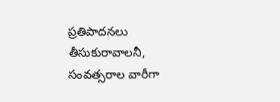ప్రతిపాదనలు తీసుకురావాలనీ, సంవత్సరాల వారీగా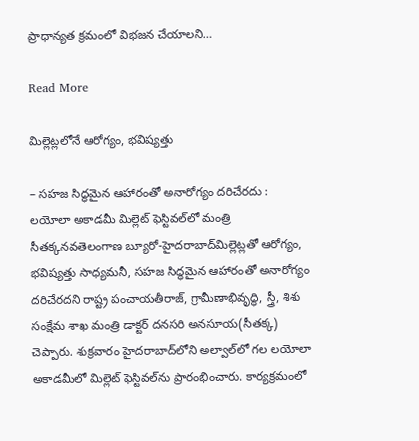ప్రాధాన్యత క్రమంలో విభజన చేయాలని…

Read More

మిల్లెట్లలోనే ఆరోగ్యం, భవిష్యత్తు

– సహజ సిద్ధమైన ఆహారంతో అనారోగ్యం దరిచేరదు : లయోలా అకాడమీ మిల్లెట్‌ ఫెస్టివల్‌లో మంత్రి సీతక్కనవతెలంగాణ బ్యూరో-హైదరాబాద్‌మిల్లెట్లతో ఆరోగ్యం, భవిష్యత్తు సాధ్యమనీ, సహజ సిద్ధమైన ఆహారంతో అనారోగ్యం దరిచేరదని రాష్ట్ర పంచాయతీరాజ్‌, గ్రామీణాభివృద్ధి, స్త్రీ, శిశు సంక్షేమ శాఖ మంత్రి డాక్టర్‌ దనసరి అనసూయ(సీతక్క) చెప్పారు. శుక్రవారం హైదరాబాద్‌లోని అల్వాల్‌లో గల లయోలా అకాడమీలో మిల్లెట్‌ ఫెస్టివల్‌ను ప్రారంభించారు. కార్యక్రమంలో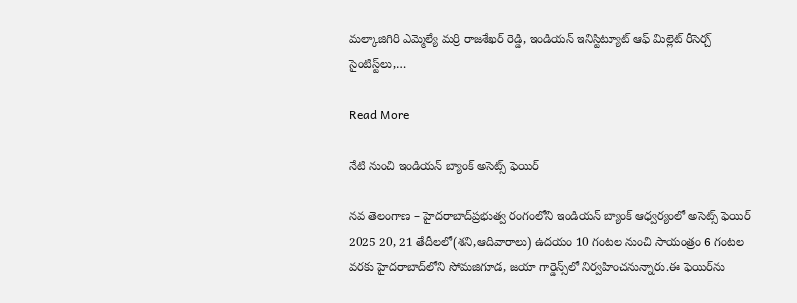మల్కాజిగిరి ఎమ్మెల్యే మర్రి రాజశేఖర్‌ రెడ్డి, ఇండియన్‌ ఇనిస్టిట్యూట్‌ ఆఫ్‌ మిల్లెట్‌ రీసెర్చ్‌ సైంటిస్ట్‌లు,…

Read More

నేటి నుంచి ఇండియన్‌ బ్యాంక్‌ అసెట్స్‌ ఫెయిర్‌

నవ తెలంగాణ – హైదరాబాద్‌ప్రభుత్వ రంగంలోని ఇండియన్‌ బ్యాంక్‌ ఆధ్వర్యంలో అసెట్స్‌ ఫెయిర్‌ 2025 20, 21 తేదీలలో(శని,ఆదివారాలు) ఉదయం 10 గంటల నుంచి సాయంత్రం 6 గంటల వరకు హైదరాబాద్‌లోని సోమజిగూడ, జయా గార్డెన్స్‌లో నిర్వహించనున్నారు.ఈ ఫెయిర్‌ను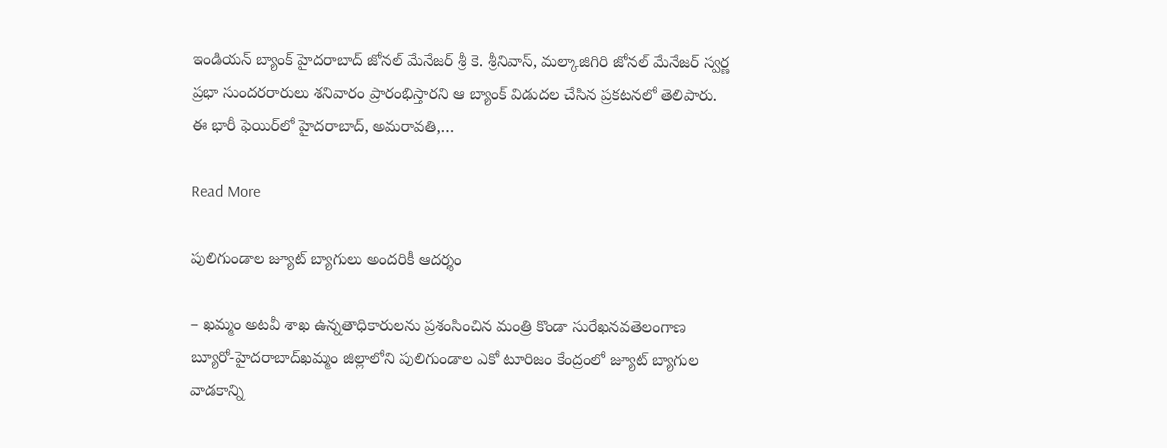ఇండియన్‌ బ్యాంక్‌ హైదరాబాద్‌ జోనల్‌ మేనేజర్‌ శ్రీ కె. శ్రీనివాస్‌, మల్కాజిగిరి జోనల్‌ మేనేజర్‌ స్వర్ణ ప్రభా సుందరరారులు శనివారం ప్రారంభిస్తారని ఆ బ్యాంక్‌ విడుదల చేసిన ప్రకటనలో తెలిపారు. ఈ భారీ ఫెయిర్‌లో హైదరాబాద్‌, అమరావతి,…

Read More

పులిగుండాల జ్యూట్‌ బ్యాగులు అందరికీ ఆదర్శం

– ఖమ్మం అటవీ శాఖ ఉన్నతాధికారులను ప్రశంసించిన మంత్రి కొండా సురేఖనవతెలంగాణ బ్యూరో-హైదరాబాద్‌ఖమ్మం జిల్లాలోని పులిగుండాల ఎకో టూరిజం కేంద్రంలో జ్యూట్‌ బ్యాగుల వాడకాన్ని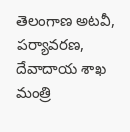తెలంగాణ అటవీ, పర్యావరణ, దేవాదాయ శాఖ మంత్రి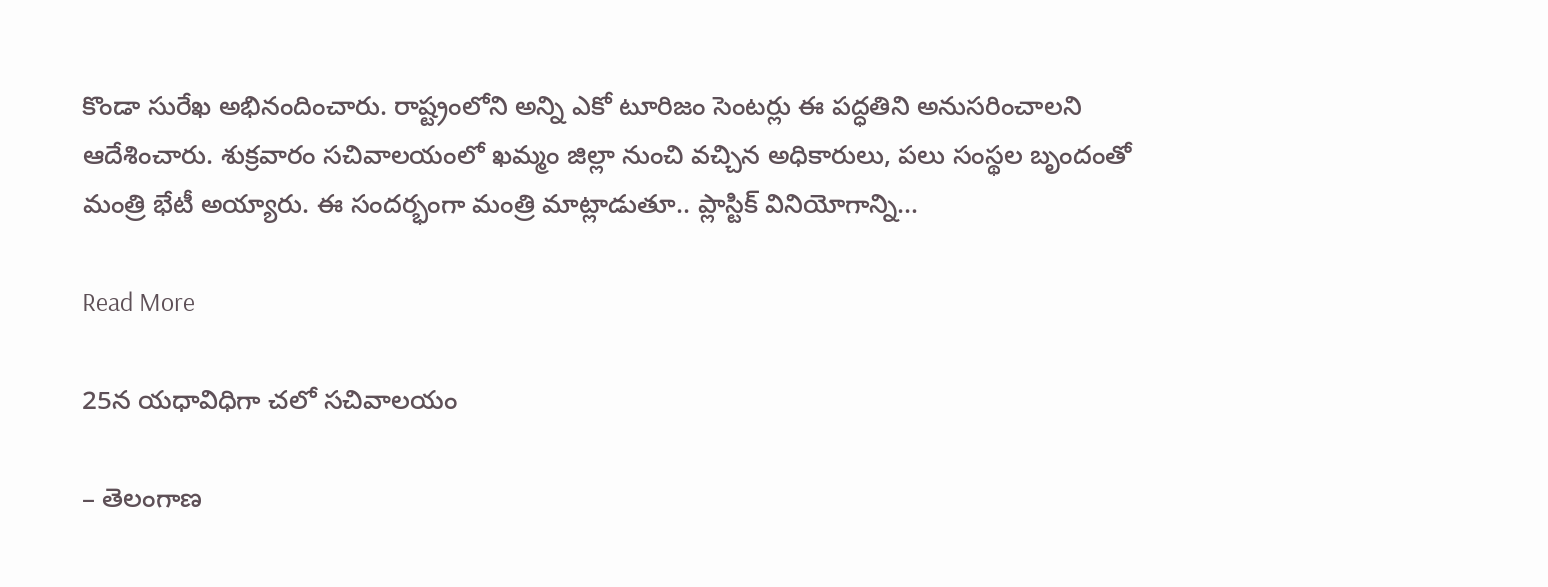కొండా సురేఖ అభినందించారు. రాష్ట్రంలోని అన్ని ఎకో టూరిజం సెంటర్లు ఈ పద్ధతిని అనుసరించాలని ఆదేశించారు. శుక్రవారం సచివాలయంలో ఖమ్మం జిల్లా నుంచి వచ్చిన అధికారులు, పలు సంస్థల బృందంతో మంత్రి భేటీ అయ్యారు. ఈ సందర్భంగా మంత్రి మాట్లాడుతూ.. ప్లాస్టిక్‌ వినియోగాన్ని…

Read More

25న యధావిధిగా చలో సచివాలయం

– తెలంగాణ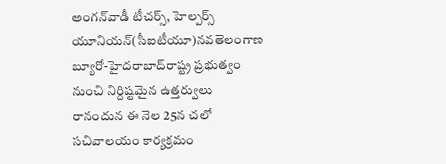అంగన్‌వాడీ టీచర్స్‌, హెల్పర్స్‌ యూనియన్‌(సీఐటీయూ)నవతెలంగాణ బ్యూరో-హైదరాబాద్‌రాష్ట్ర ప్రభుత్వం నుంచి నిర్దిష్టమైన ఉత్తర్వులు రానందున ఈ నెల 25న చలో సచివాలయం కార్యక్రమం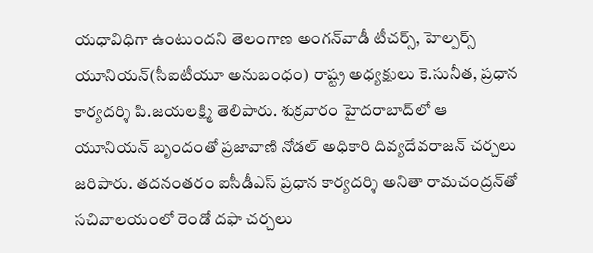యధావిధిగా ఉంటుందని తెలంగాణ అంగన్‌వాడీ టీచర్స్‌, హెల్పర్స్‌ యూనియన్‌(సీఐటీయూ అనుబంధం) రాష్ట్ర అధ్యక్షులు కె.సునీత, ప్రధాన కార్యదర్శి పి.జయలక్ష్మి తెలిపారు. శుక్రవారం హైదరాబాద్‌లో ఆ యూనియన్‌ బృందంతో ప్రజావాణి నోడల్‌ అధికారి దివ్యదేవరాజన్‌ చర్చలు జరిపారు. తదనంతరం ఐసీడీఎస్‌ ప్రధాన కార్యదర్శి అనితా రామచంద్రన్‌తో సచివాలయంలో రెండో దఫా చర్చలు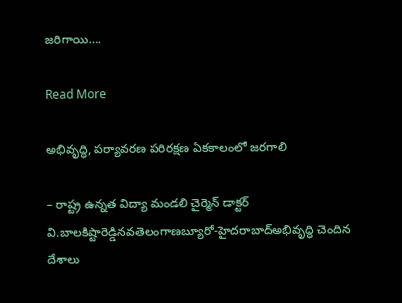జరిగాయి….

Read More

అభివృద్ధి, పర్యావరణ పరిరక్షణ ఏకకాలంలో జరగాలి

– రాష్ట్ర ఉన్నత విద్యా మండలి చైర్మెన్‌ డాక్టర్‌ వి.బాలకిష్టారెడ్డినవతెలంగాణబ్యూరో-హైదరాబాద్‌అభివృద్ధి చెందిన దేశాలు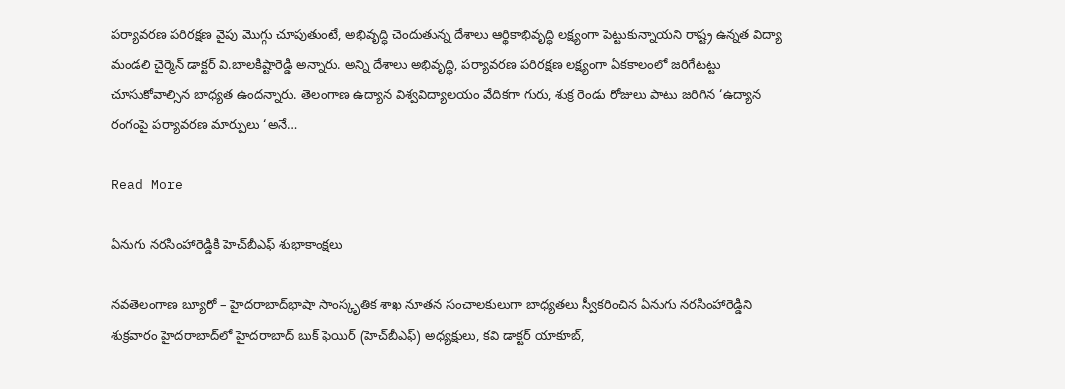పర్యావరణ పరిరక్షణ వైపు మొగ్గు చూపుతుంటే, అభివృద్ధి చెందుతున్న దేశాలు ఆర్థికాభివృద్ధి లక్ష్యంగా పెట్టుకున్నాయని రాష్ట్ర ఉన్నత విద్యా మండలి చైర్మెన్‌ డాక్టర్‌ వి.బాలకిష్టారెడ్డి అన్నారు. అన్ని దేశాలు అభివృద్ధి, పర్యావరణ పరిరక్షణ లక్ష్యంగా ఏకకాలంలో జరిగేటట్టు చూసుకోవాల్సిన బాధ్యత ఉందన్నారు. తెలంగాణ ఉద్యాన విశ్వవిద్యాలయం వేదికగా గురు, శుక్ర రెండు రోజులు పాటు జరిగిన ‘ఉద్యాన రంగంపై పర్యావరణ మార్పులు ‘అనే…

Read More

ఏనుగు నరసింహారెడ్డికి హెచ్‌బీఎఫ్‌ శుభాకాంక్షలు

నవతెలంగాణ బ్యూరో – హైదరాబాద్‌భాషా సాంస్కృతిక శాఖ నూతన సంచాలకులుగా బాధ్యతలు స్వీకరించిన ఏనుగు నరసింహారెడ్డిని శుక్రవారం హైదరాబాద్‌లో హైదరాబాద్‌ బుక్‌ ఫెయిర్‌ (హెచ్‌బీఎఫ్‌) అధ్యక్షులు, కవి డాక్టర్‌ యాకూబ్‌,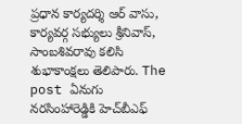ప్రధాన కార్యదర్శి ఆర్‌ వాసు, కార్యవర్గ సభ్యులు శ్రీనివాస్‌, సాంబశివరావు కలిసి శుభాకాంక్షలు తెలిపారు. The post ఏనుగు నరసింహారెడ్డికి హెచ్‌బీఎఫ్‌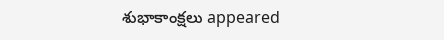శుభాకాంక్షలు appeared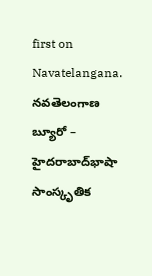first on Navatelangana. నవతెలంగాణ బ్యూరో – హైదరాబాద్‌భాషా సాంస్కృతిక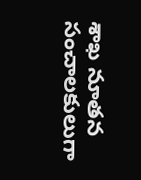శాఖ నూతన సంచాలకులుగా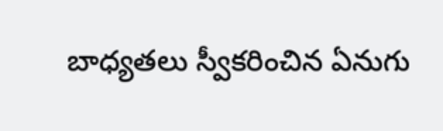బాధ్యతలు స్వీకరించిన ఏనుగు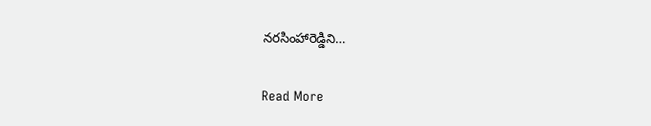నరసింహారెడ్డిని…

Read More